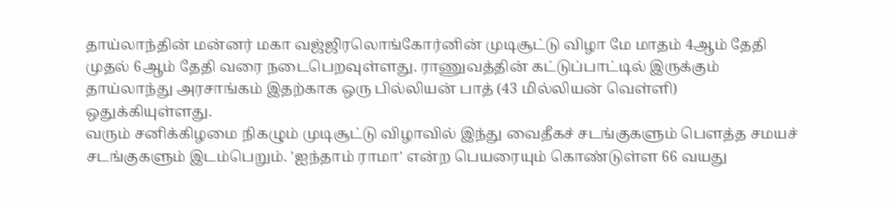தாய்லாந்தின் மன்னர் மகா வஜ்ஜிரலொங்கோர்னின் முடிசூட்டு விழா மே மாதம் 4ஆம் தேதி முதல் 6ஆம் தேதி வரை நடைபெறவுள்ளது. ராணுவத்தின் கட்டுப்பாட்டில் இருக்கும் தாய்லாந்து அரசாங்கம் இதற்காக ஒரு பில்லியன் பாத் (43 மில்லியன் வெள்ளி) ஒதுக்கியுள்ளது.
வரும் சனிக்கிழமை நிகழும் முடிசூட்டு விழாவில் இந்து வைதீகச் சடங்குகளும் பெளத்த சமயச் சடங்குகளும் இடம்பெறும். 'ஐந்தாம் ராமா' என்ற பெயரையும் கொண்டுள்ள 66 வயது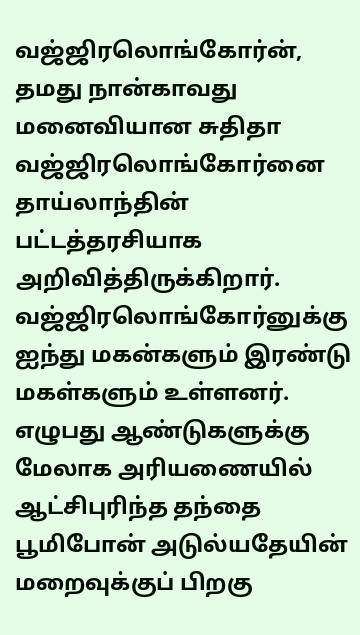வஜ்ஜிரலொங்கோர்ன், தமது நான்காவது மனைவியான சுதிதா வஜ்ஜிரலொங்கோர்னை தாய்லாந்தின் பட்டத்தரசியாக அறிவித்திருக்கிறார். வஜ்ஜிரலொங்கோர்னுக்கு ஐந்து மகன்களும் இரண்டு மகள்களும் உள்ளனர்.
எழுபது ஆண்டுகளுக்கு மேலாக அரியணையில் ஆட்சிபுரிந்த தந்தை பூமிபோன் அடுல்யதேயின் மறைவுக்குப் பிறகு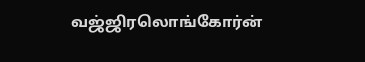வஜ்ஜிரலொங்கோர்ன்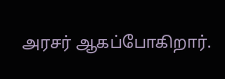அரசர் ஆகப்போகிறார்.